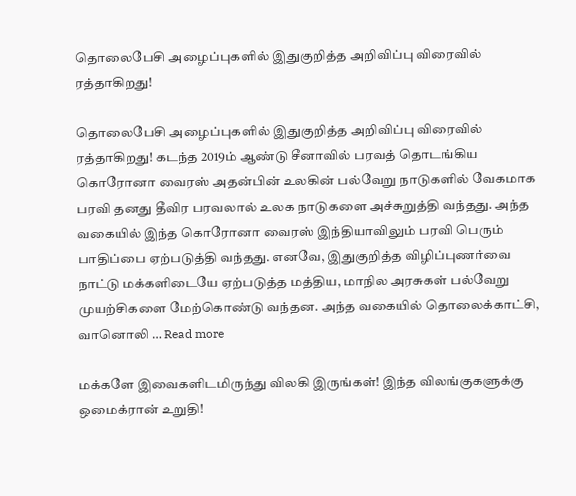தொலைபேசி அழைப்புகளில் இதுகுறித்த அறிவிப்பு விரைவில் ரத்தாகிறது!

தொலைபேசி அழைப்புகளில் இதுகுறித்த அறிவிப்பு விரைவில் ரத்தாகிறது! கடந்த 2019ம் ஆண்டு சீனாவில் பரவத் தொடங்கிய கொரோனா வைரஸ் அதன்பின் உலகின் பல்வேறு நாடுகளில் வேகமாக பரவி தனது தீவிர பரவலால் உலக நாடுகளை அச்சுறுத்தி வந்தது. அந்த வகையில் இந்த கொரோனா வைரஸ் இந்தியாவிலும் பரவி பெரும் பாதிப்பை ஏற்படுத்தி வந்தது. எனவே, இதுகுறித்த விழிப்புணர்வை நாட்டு மக்களிடையே ஏற்படுத்த மத்திய, மாநில அரசுகள் பல்வேறு முயற்சிகளை மேற்கொண்டு வந்தன. அந்த வகையில் தொலைக்காட்சி, வானொலி … Read more

மக்களே இவைகளிடமிருந்து விலகி இருங்கள்! இந்த விலங்குகளுக்கு ஒமைக்ரான் உறுதி!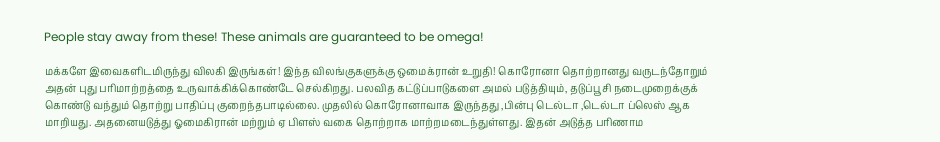People stay away from these! These animals are guaranteed to be omega!

மக்களே இவைகளிடமிருந்து விலகி இருங்கள்! இந்த விலங்குகளுக்கு ஒமைக்ரான் உறுதி! கொரோனா தொற்றானது வருடந்தோறும் அதன் புது பரிமாற்றத்தை உருவாக்கிக்கொண்டே செல்கிறது. பலவித கட்டுப்பாடுகளை அமல் படுத்தியும், தடுப்பூசி நடைமுறைக்குக் கொண்டு வந்தும் தொற்று பாதிப்பு குறைந்தபாடில்லை. முதலில் கொரோனாவாக இருந்தது ,பின்பு டெல்டா ,டெல்டா ப்லெஸ் ஆக மாறியது. அதனையடுத்து ஓமைகிரான் மற்றும் ஏ பிளஸ் வகை தொற்றாக மாற்றமடைந்துள்ளது. இதன் அடுத்த பரிணாம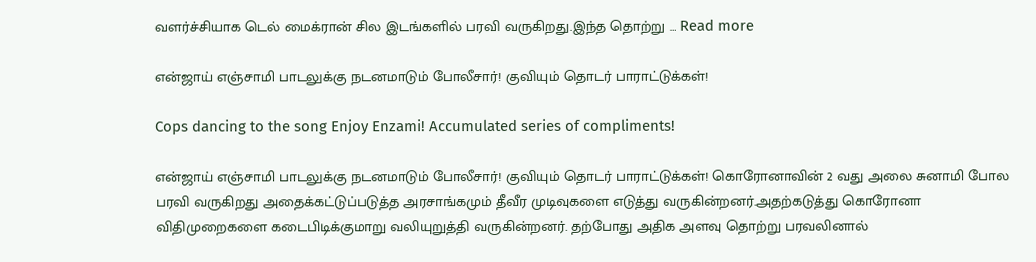வளர்ச்சியாக டெல் மைக்ரான் சில இடங்களில் பரவி வருகிறது.இந்த தொற்று … Read more

என்ஜாய் எஞ்சாமி பாடலுக்கு நடனமாடும் போலீசார்! குவியும் தொடர் பாராட்டுக்கள்!

Cops dancing to the song Enjoy Enzami! Accumulated series of compliments!

என்ஜாய் எஞ்சாமி பாடலுக்கு நடனமாடும் போலீசார்! குவியும் தொடர் பாராட்டுக்கள்! கொரோனாவின் 2 வது அலை சுனாமி போல பரவி வருகிறது அதைக்கட்டுப்படுத்த அரசாங்கமும் தீவீர முடிவுகளை எடுத்து வருகின்றனர்.அதற்கடுத்து கொரோனா விதிமுறைகளை கடைபிடிக்குமாறு வலியுறுத்தி வருகின்றனர். தற்போது அதிக அளவு தொற்று பரவலினால்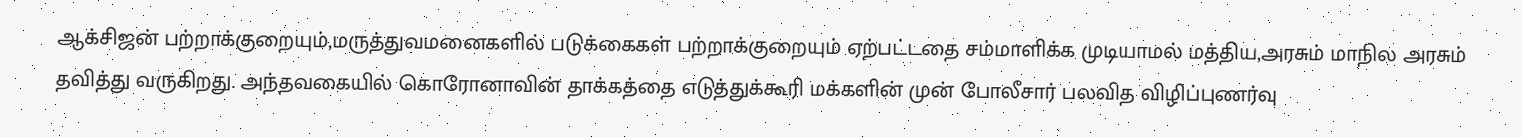ஆக்சிஜன் பற்றாக்குறையும்,மருத்துவமனைகளில் படுக்கைகள் பற்றாக்குறையும் ஏற்பட்டதை சம்மாளிக்க முடியாமல் மத்திய,அரசும் மாநில அரசும் தவித்து வருகிறது. அந்தவகையில் கொரோனாவின் தாக்கத்தை எடுத்துக்கூரி மக்களின் முன் போலீசார் பலவித விழிப்புணர்வு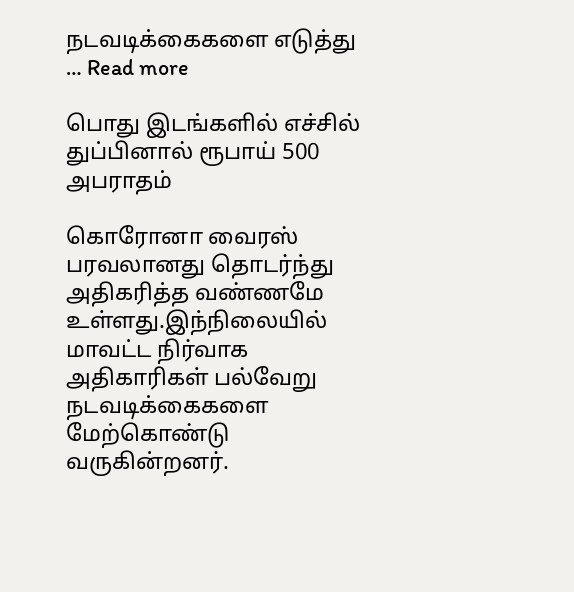நடவடிக்கைகளை எடுத்து … Read more

பொது இடங்களில் எச்சில் துப்பினால் ரூபாய் 500 அபராதம்

கொரோனா வைரஸ் பரவலானது தொடர்ந்து அதிகரித்த வண்ணமே உள்ளது.இந்நிலையில் மாவட்ட நிர்வாக அதிகாரிகள் பல்வேறு நடவடிக்கைகளை மேற்கொண்டு வருகின்றனர்.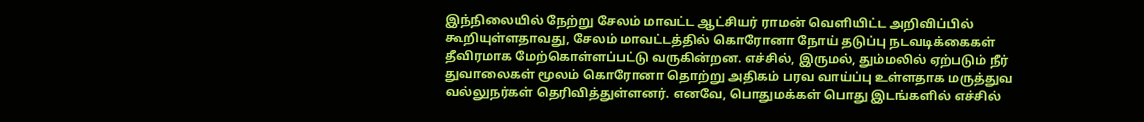இந்நிலையில் நேற்று சேலம் மாவட்ட ஆட்சியர் ராமன் வெளியிட்ட அறிவிப்பில் கூறியுள்ளதாவது, சேலம் மாவட்டத்தில் கொரோனா நோய் தடுப்பு நடவடிக்கைகள் தீவிரமாக மேற்கொள்ளப்பட்டு வருகின்றன. எச்சில், இருமல், தும்மலில் ஏற்படும் நீர் துவாலைகள் மூலம் கொரோனா தொற்று அதிகம் பரவ வாய்ப்பு உள்ளதாக மருத்துவ வல்லுநர்கள் தெரிவித்துள்ளனர். எனவே, பொதுமக்கள் பொது இடங்களில் எச்சில்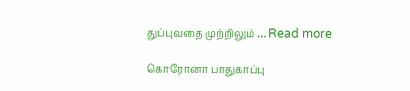துப்புவதை முற்றிலும் … Read more

கொரோனா பாதுகாப்பு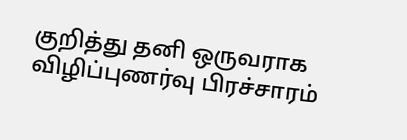குறித்து தனி ஒருவராக விழிப்புணர்வு பிரச்சாரம்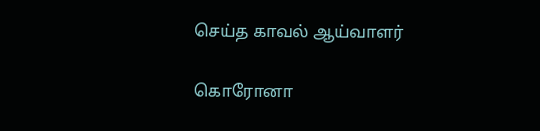செய்த காவல் ஆய்வாளர்

கொரோனா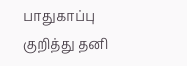பாதுகாப்பு குறித்து தனி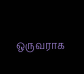ஒருவராக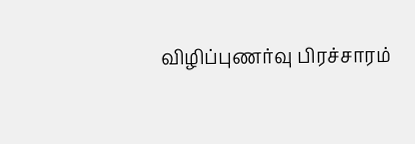விழிப்புணர்வு பிரச்சாரம்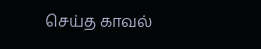செய்த காவல்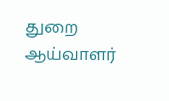துறை ஆய்வாளர்